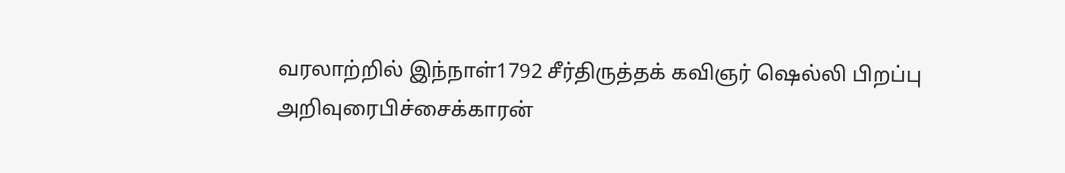வரலாற்றில் இந்நாள்1792 சீர்திருத்தக் கவிஞர் ஷெல்லி பிறப்பு
அறிவுரைபிச்சைக்காரன்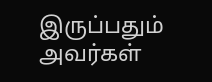இருப்பதும் அவர்கள்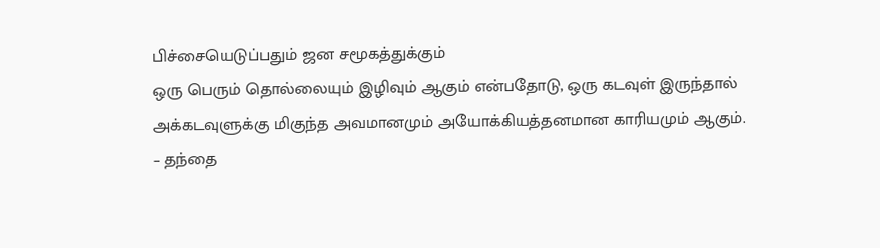பிச்சையெடுப்பதும் ஜன சமூகத்துக்கும்
ஒரு பெரும் தொல்லையும் இழிவும் ஆகும் என்பதோடு, ஒரு கடவுள் இருந்தால் அக்கடவுளுக்கு மிகுந்த அவமானமும் அயோக்கியத்தனமான காரியமும் ஆகும். – தந்தை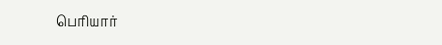பெரியார்